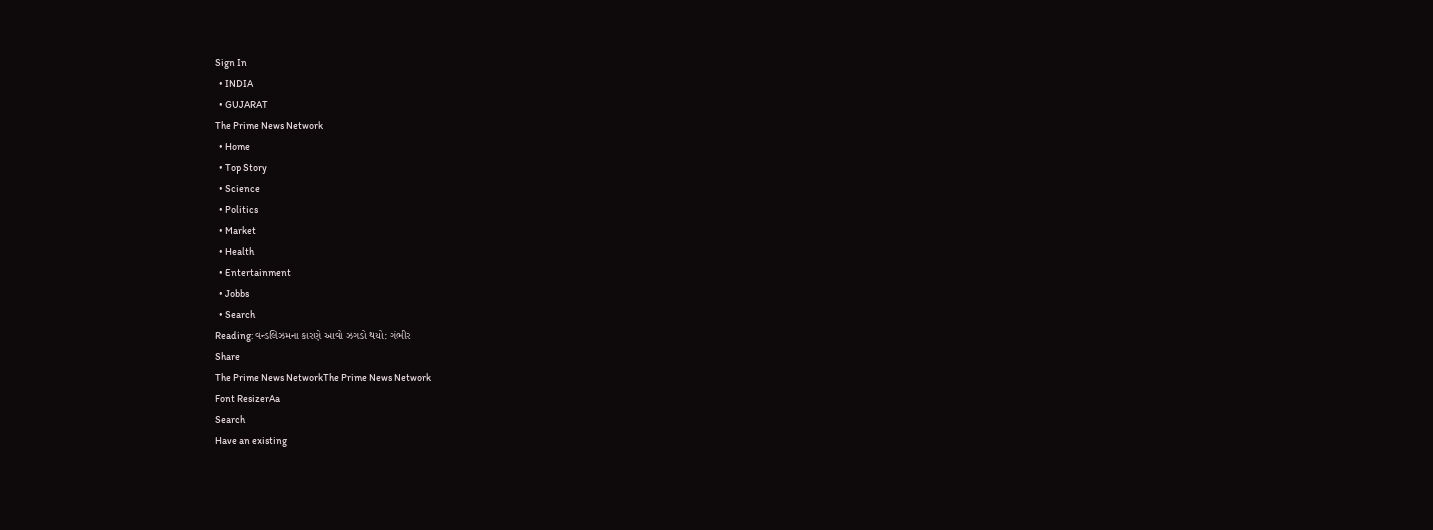Sign In
  • INDIA
  • GUJARAT
The Prime News Network
  • Home
  • Top Story
  • Science
  • Politics
  • Market
  • Health
  • Entertainment
  • Jobbs
  • Search
Reading: વન્ડલિઝમના કારણે આવો ઝગડો થયો: ગંભીર
Share
The Prime News NetworkThe Prime News Network
Font ResizerAa
Search
Have an existing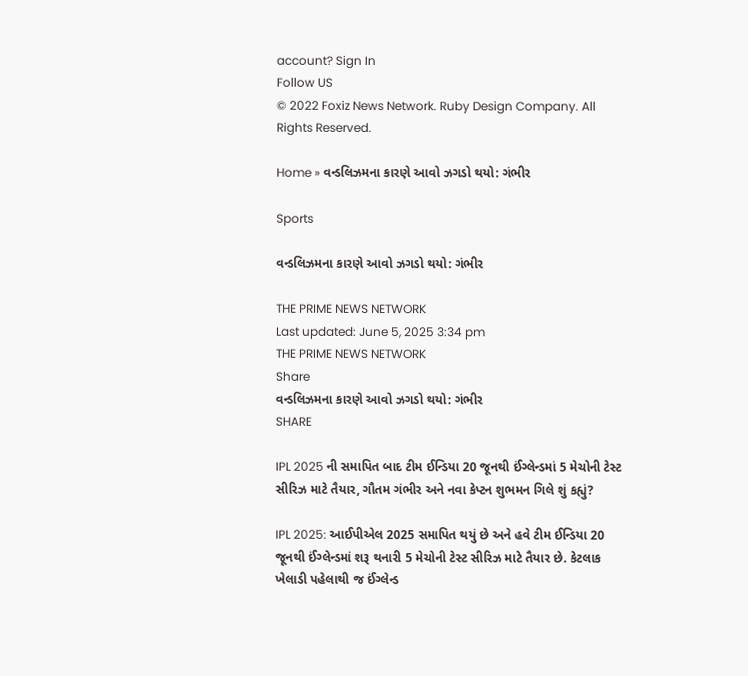account? Sign In
Follow US
© 2022 Foxiz News Network. Ruby Design Company. All Rights Reserved.

Home » વન્ડલિઝમના કારણે આવો ઝગડો થયો: ગંભીર

Sports

વન્ડલિઝમના કારણે આવો ઝગડો થયો: ગંભીર

THE PRIME NEWS NETWORK
Last updated: June 5, 2025 3:34 pm
THE PRIME NEWS NETWORK
Share
વન્ડલિઝમના કારણે આવો ઝગડો થયો: ગંભીર
SHARE

IPL 2025 ની સમાપિત બાદ ટીમ ઈન્ડિયા 20 જૂનથી ઈંગ્લેન્ડમાં 5 મેચોની ટેસ્ટ સીરિઝ માટે તૈયાર, ગૌતમ ગંભીર અને નવા કેપ્ટન શુભમન ગિલે શું કહ્યું?

IPL 2025: આઈપીએલ 2025 સમાપિત થયું છે અને હવે ટીમ ઈન્ડિયા 20 જૂનથી ઈંગ્લેન્ડમાં શરૂ થનારી 5 મેચોની ટેસ્ટ સીરિઝ માટે તૈયાર છે. કેટલાક ખેલાડી પહેલાથી જ ઈંગ્લેન્ડ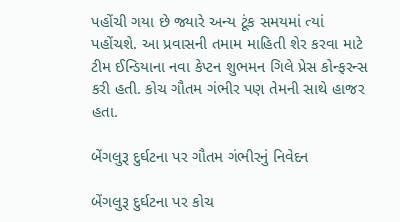પહોંચી ગયા છે જ્યારે અન્ય ટૂંક સમયમાં ત્યાં પહોંચશે. આ પ્રવાસની તમામ માહિતી શેર કરવા માટે ટીમ ઈન્ડિયાના નવા કેપ્ટન શુભમન ગિલે પ્રેસ કોન્ફરન્સ કરી હતી. કોચ ગૌતમ ગંભીર પણ તેમની સાથે હાજર હતા.

બેંગલુરૂ દુર્ઘટના પર ગૌતમ ગંભીરનું નિવેદન

બેંગલુરૂ દુર્ઘટના પર કોચ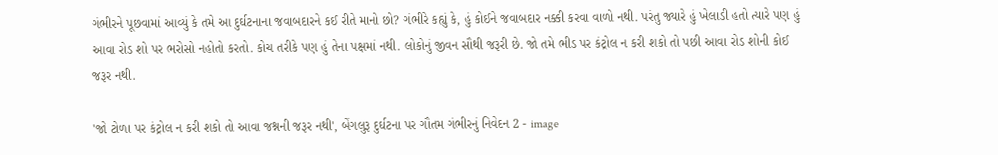ગંભીરને પૂછવામાં આવ્યું કે તમે આ દુર્ઘટનાના જવાબદારને કઈ રીતે માનો છો? ગંભીરે કહ્યું કે, હું કોઈને જવાબદાર નક્કી કરવા વાળો નથી. પરંતુ જ્યારે હું ખેલાડી હતો ત્યારે પણ હું આવા રોડ શો પર ભરોસો નહોતો કરતો. કોચ તરીકે પણ હું તેના પક્ષમાં નથી. લોકોનું જીવન સૌથી જરૂરી છે. જો તમે ભીડ પર કંટ્રોલ ન કરી શકો તો પછી આવા રોડ શોની કોઈ જરૂર નથી.

'જો ટોળા પર કંટ્રોલ ન કરી શકો તો આવા જશ્નની જરૂર નથી', બેંગલુરૂ દુર્ઘટના પર ગૌતમ ગંભીરનું નિવેદન 2 - image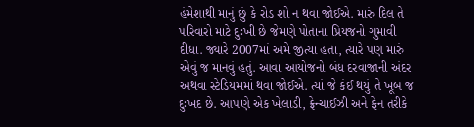હંમેશાથી માનું છું કે રોડ શો ન થવા જોઈએ. મારું દિલ તે પરિવારો માટે દુઃખી છે જેમણે પોતાના પ્રિયજનો ગુમાવી દીધા. જ્યારે 2007માં અમે જીત્યા હતા, ત્યારે પણ મારું એવું જ માનવું હતું. આવા આયોજનો બંધ દરવાજાની અંદર અથવા સ્ટેડિયમમાં થવા જોઈએ. ત્યાં જે કંઈ થયું તે ખૂબ જ દુઃખદ છે. આપણે એક ખેલાડી, ફ્રેન્ચાઈઝી અને ફેન તરીકે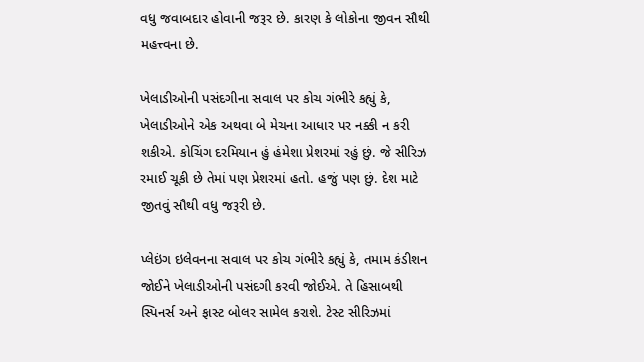વધુ જવાબદાર હોવાની જરૂર છે. કારણ કે લોકોના જીવન સૌથી મહત્ત્વના છે.

ખેલાડીઓની પસંદગીના સવાલ પર કોચ ગંભીરે કહ્યું કે, ખેલાડીઓને એક અથવા બે મેચના આધાર પર નક્કી ન કરી શકીએ. કોચિંગ દરમિયાન હું હંમેશા પ્રેશરમાં રહું છું. જે સીરિઝ રમાઈ ચૂકી છે તેમાં પણ પ્રેશરમાં હતો. હજું પણ છું. દેશ માટે જીતવું સૌથી વધુ જરૂરી છે.

પ્લેઇંગ ઇલેવનના સવાલ પર કોચ ગંભીરે કહ્યું કે, તમામ કંડીશન જોઈને ખેલાડીઓની પસંદગી કરવી જોઈએ. તે હિસાબથી સ્પિનર્સ અને ફાસ્ટ બોલર સામેલ કરાશે. ટેસ્ટ સીરિઝમાં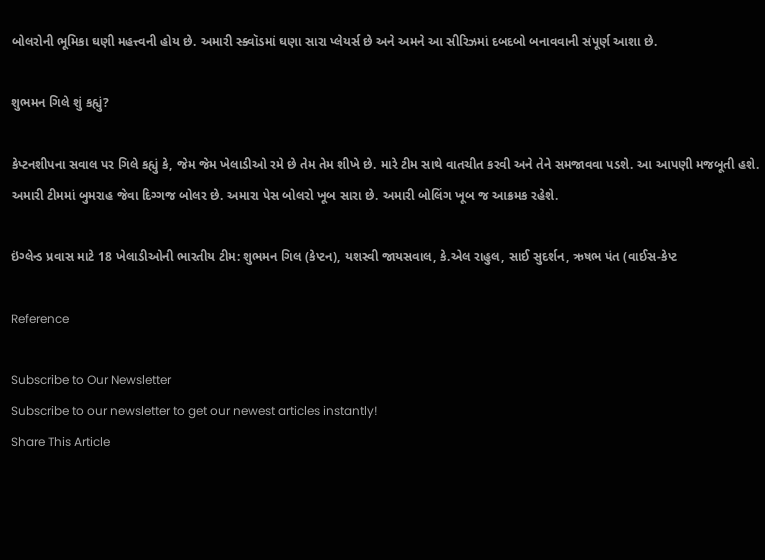બોલરોની ભૂમિકા ઘણી મહત્ત્વની હોય છે. અમારી સ્ક્વૉડમાં ઘણા સારા પ્લેયર્સ છે અને અમને આ સીરિઝમાં દબદબો બનાવવાની સંપૂર્ણ આશા છે.

શુભમન ગિલે શું કહ્યું?

કેપ્ટનશીપના સવાલ પર ગિલે કહ્યું કે, જેમ જેમ ખેલાડીઓ રમે છે તેમ તેમ શીખે છે. મારે ટીમ સાથે વાતચીત કરવી અને તેને સમજાવવા પડશે. આ આપણી મજબૂતી હશે. અમારી ટીમમાં બુમરાહ જેવા દિગ્ગજ બોલર છે. અમારા પેસ બોલરો ખૂબ સારા છે. અમારી બોલિંગ ખૂબ જ આક્રમક રહેશે.

ઇંગ્લેન્ડ પ્રવાસ માટે 18 ખેલાડીઓની ભારતીય ટીમ: શુભમન ગિલ (કેપ્ટન), યશસ્વી જાયસવાલ, કે.એલ રાહુલ, સાઈ સુદર્શન, ઋષભ પંત (વાઈસ-કેપ્ટ

Reference

Subscribe to Our Newsletter
Subscribe to our newsletter to get our newest articles instantly!
Share This Article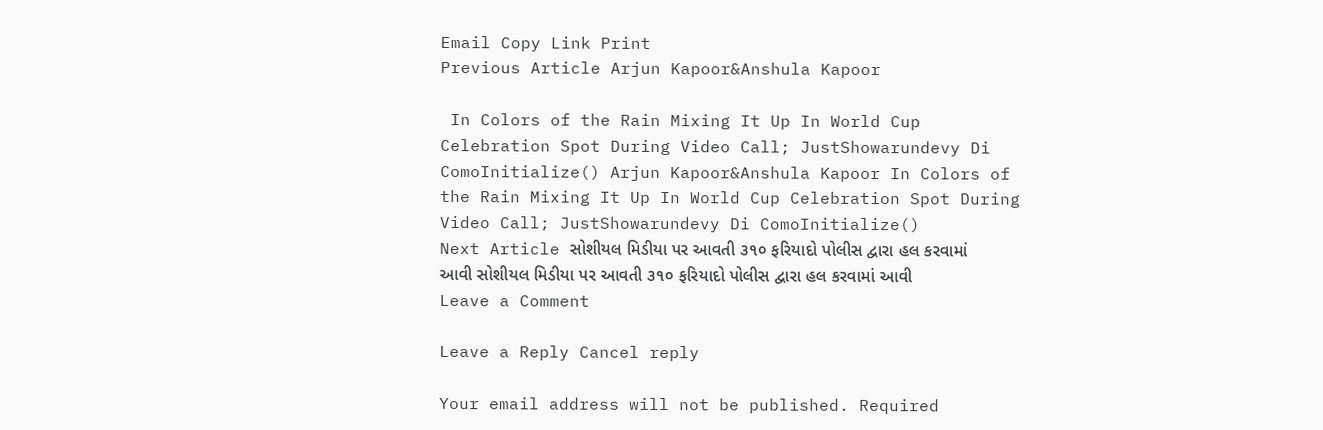Email Copy Link Print
Previous Article Arjun Kapoor&Anshula Kapoor

 In Colors of the Rain Mixing It Up In World Cup Celebration Spot During Video Call; JustShowarundevy Di ComoInitialize() Arjun Kapoor&Anshula Kapoor In Colors of the Rain Mixing It Up In World Cup Celebration Spot During Video Call; JustShowarundevy Di ComoInitialize()
Next Article સોશીયલ મિડીયા પર આવતી ૩૧૦ ફરિયાદો પોલીસ દ્વારા હલ કરવામાં આવી સોશીયલ મિડીયા પર આવતી ૩૧૦ ફરિયાદો પોલીસ દ્વારા હલ કરવામાં આવી
Leave a Comment

Leave a Reply Cancel reply

Your email address will not be published. Required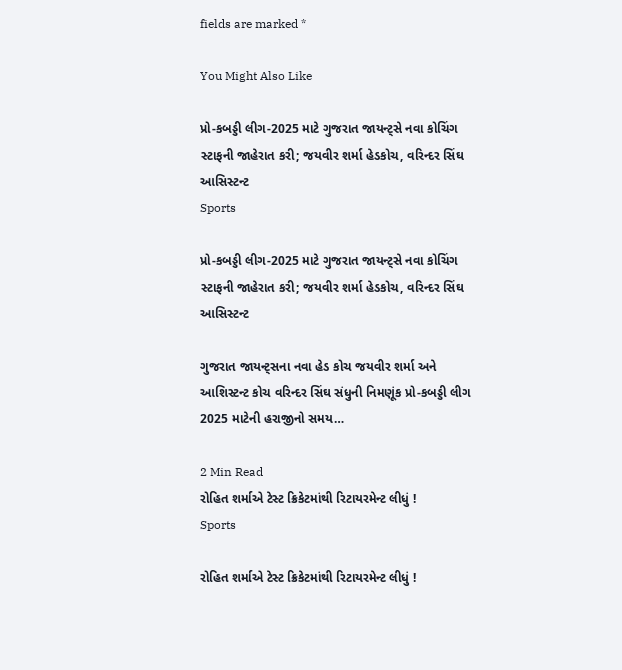fields are marked *

You Might Also Like

પ્રો-કબડ્ડી લીગ-2025 માટે ગુજરાત જાયન્ટ્સે નવા કોચિંગ સ્ટાફની જાહેરાત કરી; જયવીર શર્મા હેડકોચ, વરિન્દર સિંઘ આસિસ્ટન્ટ
Sports

પ્રો-કબડ્ડી લીગ-2025 માટે ગુજરાત જાયન્ટ્સે નવા કોચિંગ સ્ટાફની જાહેરાત કરી; જયવીર શર્મા હેડકોચ, વરિન્દર સિંઘ આસિસ્ટન્ટ

ગુજરાત જાયન્ટ્સના નવા હેડ કોચ જયવીર શર્મા અને આશિસ્ટન્ટ કોચ વરિન્દર સિંઘ સંધુની નિમણૂંક પ્રો-કબડ્ડી લીગ 2025 માટેની હરાજીનો સમય…

2 Min Read
રોહિત શર્માએ ટેસ્ટ ક્રિકેટમાંથી રિટાયરમેન્ટ લીધું !
Sports

રોહિત શર્માએ ટેસ્ટ ક્રિકેટમાંથી રિટાયરમેન્ટ લીધું !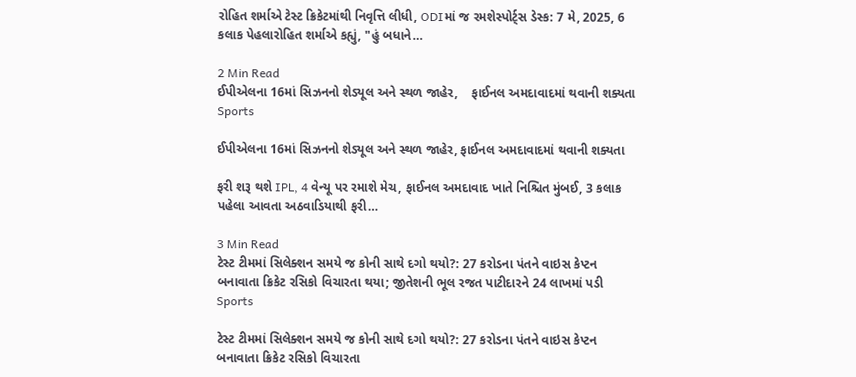રોહિત શર્માએ ટેસ્ટ ક્રિકેટમાંથી નિવૃત્તિ લીધી, ODIમાં જ રમશેસ્પોર્ટ્સ ડેસ્ક: 7 મે, 2025, 6 કલાક પેહલારોહિત શર્માએ કહ્યું, "હું બધાને…

2 Min Read
ઈપીએલના 16માં સિઝનનો શેડ્યૂલ અને સ્થળ જાહેર,    ફાઈનલ અમદાવાદમાં થવાની શક્યતા
Sports

ઈપીએલના 16માં સિઝનનો શેડ્યૂલ અને સ્થળ જાહેર, ફાઈનલ અમદાવાદમાં થવાની શક્યતા

ફરી શરૂ થશે IPL, 4 વેન્યૂ પર રમાશે મેચ, ફાઈનલ અમદાવાદ ખાતે નિશ્ચિત મુંબઈ, 3 કલાક પહેલા આવતા અઠવાડિયાથી ફરી…

3 Min Read
ટેસ્ટ ટીમમાં સિલેક્શન સમયે જ કોની સાથે દગો થયો?: 27 કરોડના પંતને વાઇસ કેપ્ટન બનાવાતા ક્રિકેટ રસિકો વિચારતા થયા; જીતેશની ભૂલ રજત પાટીદારને 24 લાખમાં પડી
Sports

ટેસ્ટ ટીમમાં સિલેક્શન સમયે જ કોની સાથે દગો થયો?: 27 કરોડના પંતને વાઇસ કેપ્ટન બનાવાતા ક્રિકેટ રસિકો વિચારતા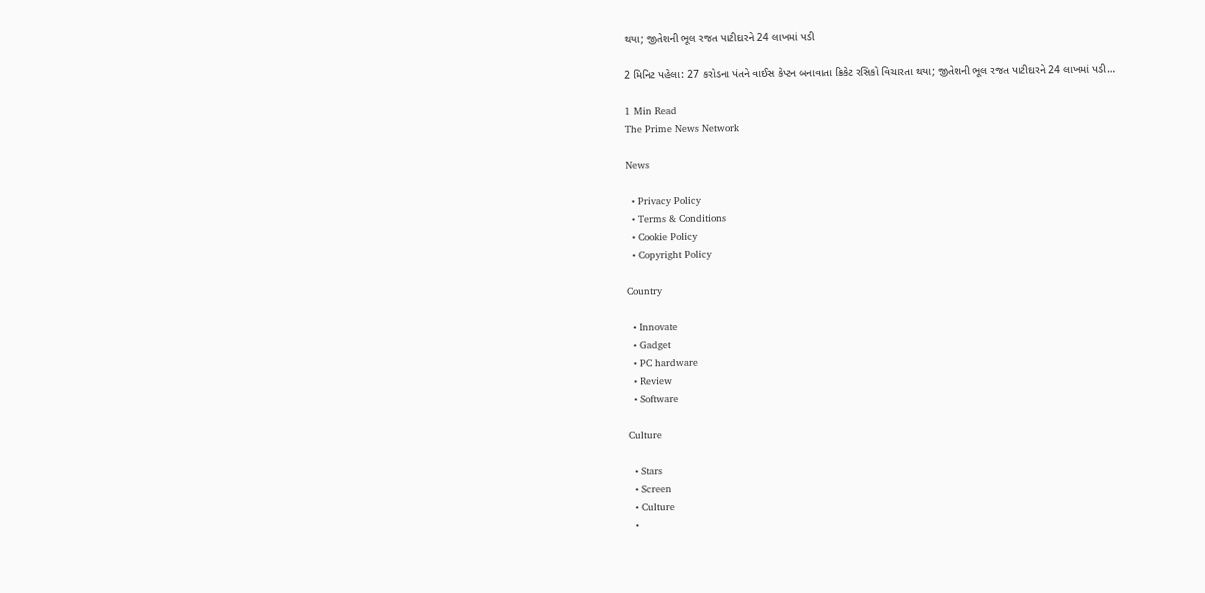થયા; જીતેશની ભૂલ રજત પાટીદારને 24 લાખમાં પડી

2 મિનિટ પહેલા: 27 કરોડના પંતને વાઈસ કેપ્ટન બનાવાતા ક્રિકેટ રસિકો વિચારતા થયા; જીતેશની ભૂલ રજત પાટીદારને 24 લાખમાં પડી…

1 Min Read
The Prime News Network

News

  • Privacy Policy
  • Terms & Conditions
  • Cookie Policy
  • Copyright Policy

Country

  • Innovate
  • Gadget
  • PC hardware
  • Review
  • Software

Culture

  • Stars
  • Screen
  • Culture
  •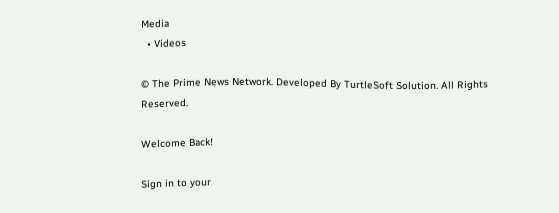Media
  • Videos

© The Prime News Network. Developed By TurtleSoft Solution. All Rights Reserved.

Welcome Back!

Sign in to your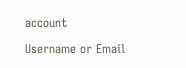account

Username or Email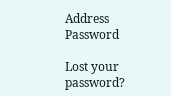Address
Password

Lost your password?